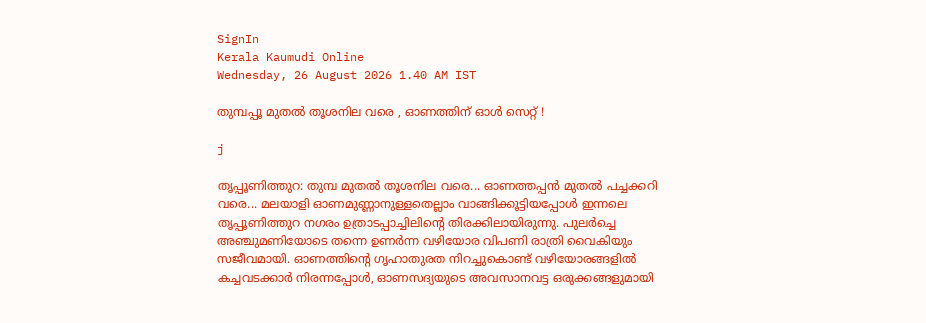SignIn
Kerala Kaumudi Online
Wednesday, 26 August 2026 1.40 AM IST

തുമ്പപ്പൂ മുതൽ തൂശനില വരെ , ഓണത്തിന് ഓൾ സെറ്റ് !

j

തൃപ്പൂണിത്തുറ: തുമ്പ മുതൽ തൂശനില വരെ... ഓണത്തപ്പൻ മുതൽ പച്ചക്കറി വരെ... മലയാളി ഓണമുണ്ണാനുള്ളതെല്ലാം വാങ്ങിക്കൂട്ടിയപ്പോൾ ഇന്നലെ തൃപ്പൂണിത്തുറ നഗരം ഉത്രാടപ്പാച്ചിലിന്റെ തിരക്കിലായിരുന്നു. പുലർച്ചെ അഞ്ചുമണിയോടെ തന്നെ ഉണർന്ന വഴിയോര വിപണി രാത്രി വൈകിയും സജീവമായി. ഓണത്തിന്റെ ഗൃഹാതുരത നിറച്ചുകൊണ്ട് വഴിയോരങ്ങളിൽ കച്ചവടക്കാർ നിരന്നപ്പോൾ, ഓണസദ്യയുടെ അവസാനവട്ട ഒരുക്കങ്ങളുമായി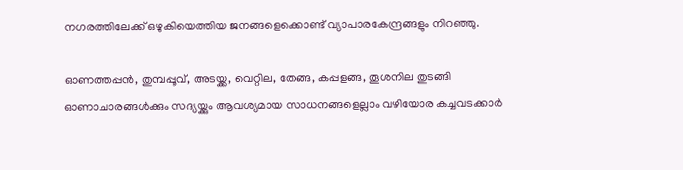നഗരത്തിലേക്ക് ഒഴുകിയെത്തിയ ജനങ്ങളെക്കൊണ്ട് വ്യാപാരകേന്ദ്രങ്ങളും നിറഞ്ഞു.

ഓണത്തപ്പൻ, തുമ്പപ്പൂവ്, അടയ്ക്ക, വെറ്റില, തേങ്ങ, കപ്പളങ്ങ, തൂശനില തുടങ്ങി ഓണാചാരങ്ങൾക്കും സദ്യയ്ക്കും ആവശ്യമായ സാധനങ്ങളെല്ലാം വഴിയോര കച്ചവടക്കാർ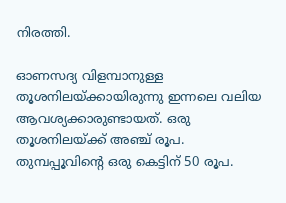നിരത്തി.

ഓണസദ്യ വിളമ്പാനുള്ള തൂശനിലയ്ക്കായിരുന്നു ഇന്നലെ വലിയ ആവശ്യക്കാരുണ്ടായത്. ഒരു തൂശനിലയ്ക്ക് അഞ്ച് രൂപ. തുമ്പപ്പൂവിന്റെ ഒരു കെട്ടിന് 50 രൂപ.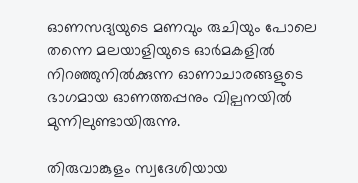ഓണസദ്യയുടെ മണവും രുചിയും പോലെ തന്നെ മലയാളിയുടെ ഓർമകളിൽ നിറഞ്ഞുനിൽക്കുന്ന ഓണാചാരങ്ങളുടെ ഭാഗമായ ഓണത്തപ്പനും വില്പനയിൽ മുന്നിലുണ്ടായിരുന്നു.

തിരുവാങ്കുളം സ്വദേശിയായ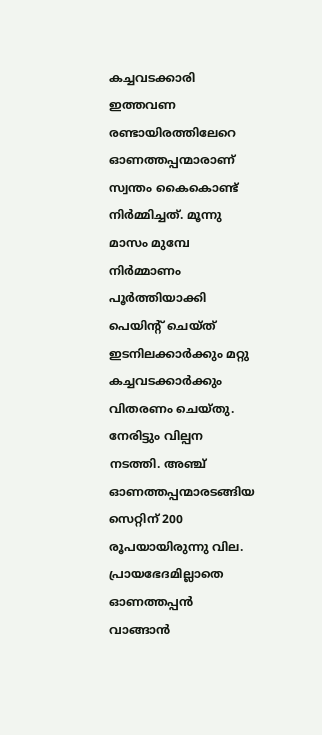കച്ചവടക്കാരി ഇത്തവണ രണ്ടായിരത്തിലേറെ ഓണത്തപ്പന്മാരാണ് സ്വന്തം കൈകൊണ്ട് നിർമ്മിച്ചത്. മൂന്നു മാസം മുമ്പേ നിർമ്മാണം പൂർത്തിയാക്കി പെയിന്റ് ചെയ്ത് ഇടനിലക്കാർക്കും മറ്റു കച്ചവടക്കാർക്കും വിതരണം ചെയ്തു. നേരിട്ടും വില്പന നടത്തി. അഞ്ച് ഓണത്തപ്പന്മാരടങ്ങിയ സെറ്റിന് 200 രൂപയായിരുന്നു വില. പ്രായഭേദമില്ലാതെ ഓണത്തപ്പൻ വാങ്ങാൻ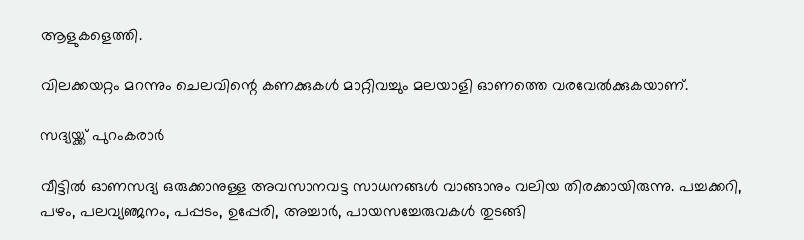ആളുകളെത്തി.

വിലക്കയറ്റം മറന്നും ചെലവിന്റെ കണക്കുകൾ മാറ്റിവച്ചും മലയാളി ഓണത്തെ വരവേൽക്കുകയാണ്.

സദ്യയ്ക്ക് പുറംകരാർ

വീട്ടിൽ ഓണസദ്യ ഒരുക്കാനുള്ള അവസാനവട്ട സാധനങ്ങൾ വാങ്ങാനും വലിയ തിരക്കായിരുന്നു. പച്ചക്കറി, പഴം, പലവ്യഞ്ജനം, പപ്പടം, ഉപ്പേരി, അച്ചാർ, പായസച്ചേരുവകൾ തുടങ്ങി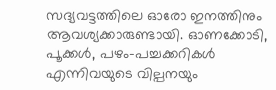സദ്യവട്ടത്തിലെ ഓരോ ഇനത്തിനും ആവശ്യക്കാരുണ്ടായി. ഓണക്കോടി, പൂക്കൾ, പഴം-പച്ചക്കറികൾ എന്നിവയുടെ വില്പനയും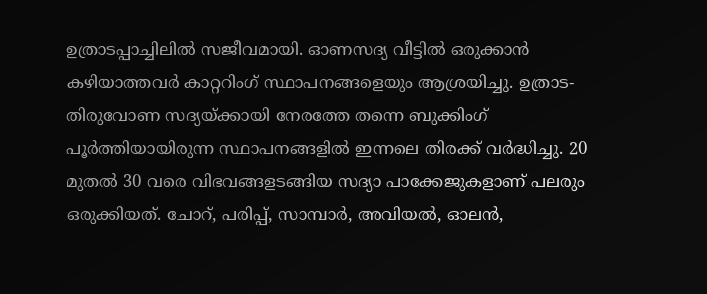ഉത്രാടപ്പാച്ചിലിൽ സജീവമായി. ഓണസദ്യ വീട്ടിൽ ഒരുക്കാൻ കഴിയാത്തവർ കാറ്ററിംഗ് സ്ഥാപനങ്ങളെയും ആശ്രയിച്ചു. ഉത്രാട-തിരുവോണ സദ്യയ്ക്കായി നേരത്തേ തന്നെ ബുക്കിംഗ് പൂർത്തിയായിരുന്ന സ്ഥാപനങ്ങളിൽ ഇന്നലെ തിരക്ക് വർദ്ധിച്ചു. 20 മുതൽ 30 വരെ വിഭവങ്ങളടങ്ങിയ സദ്യാ പാക്കേജുകളാണ് പലരും ഒരുക്കിയത്. ചോറ്, പരിപ്പ്, സാമ്പാർ, അവിയൽ, ഓലൻ,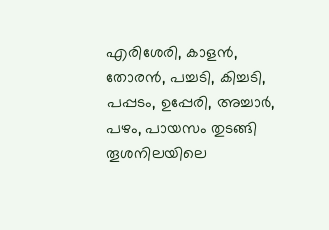എരിശേരി, കാളൻ, തോരൻ, പച്ചടി, കിച്ചടി, പപ്പടം, ഉപ്പേരി, അച്ചാർ, പഴം, പായസം തുടങ്ങി തൂശനിലയിലെ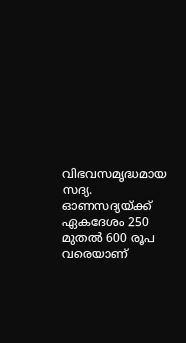വിഭവസമൃദ്ധമായ സദ്യ. ഓണസദ്യയ്ക്ക് ഏകദേശം 250 മുതൽ 600 രൂപ വരെയാണ്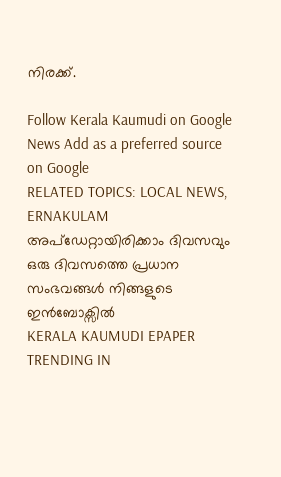നിരക്ക്.

Follow Kerala Kaumudi on Google News Add as a preferred source on Google
RELATED TOPICS: LOCAL NEWS, ERNAKULAM
അപ്ഡേറ്റായിരിക്കാം ദിവസവും
ഒരു ദിവസത്തെ പ്രധാന സംഭവങ്ങൾ നിങ്ങളുടെ ഇൻബോക്സിൽ
KERALA KAUMUDI EPAPER
TRENDING IN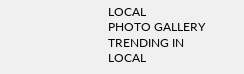LOCAL
PHOTO GALLERY
TRENDING IN LOCAL